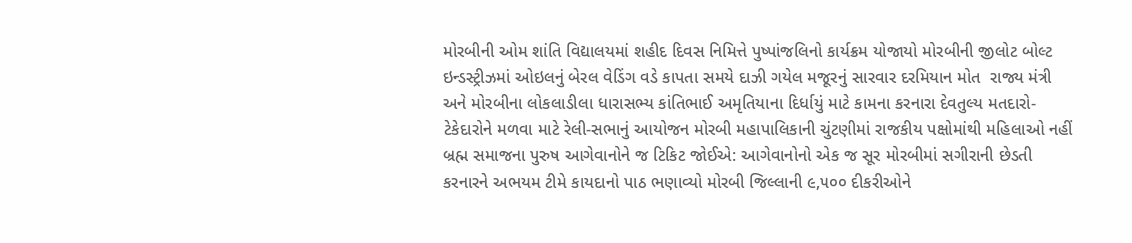મોરબીની ઓમ શાંતિ વિદ્યાલયમાં શહીદ દિવસ નિમિત્તે પુષ્પાંજલિનો કાર્યક્રમ યોજાયો મોરબીની જીલોટ બોલ્ટ ઇન્ડસ્ટ્રીઝમાં ઓઇલનું બેરલ વેડિંગ વડે કાપતા સમયે દાઝી ગયેલ મજૂરનું સારવાર દરમિયાન મોત  રાજ્ય મંત્રી અને મોરબીના લોકલાડીલા ધારાસભ્ય કાંતિભાઈ અમૃતિયાના દિર્ધાયું માટે કામના કરનારા દેવતુલ્ય મતદારો-ટેકેદારોને મળવા માટે રેલી-સભાનું આયોજન મોરબી મહાપાલિકાની ચુંટણીમાં રાજકીય પક્ષોમાંથી મહિલાઓ નહીં બ્રહ્મ સમાજના પુરુષ આગેવાનોને જ ટિકિટ જોઈએ: આગેવાનોનો એક જ સૂર મોરબીમાં સગીરાની છેડતી કરનારને અભયમ ટીમે કાયદાનો પાઠ ભણાવ્યો મોરબી જિલ્લાની ૯,૫૦૦ દીકરીઓને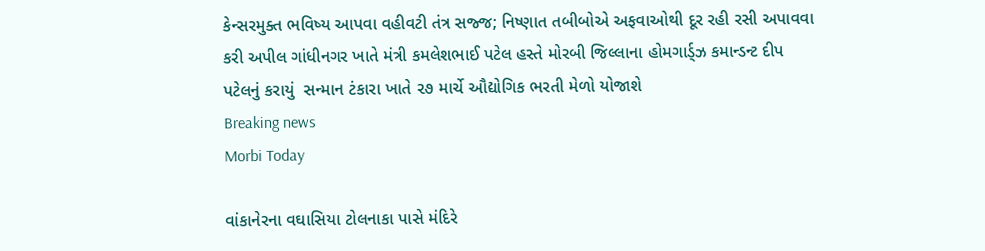કેન્સરમુક્ત ભવિષ્ય આપવા વહીવટી તંત્ર સજ્જ; નિષ્ણાત તબીબોએ અફવાઓથી દૂર રહી રસી અપાવવા કરી અપીલ ગાંધીનગર ખાતે મંત્રી કમલેશભાઈ પટેલ હસ્તે મોરબી જિલ્લાના હોમગાર્ડ્ઝ કમાન્ડન્ટ દીપ પટેલનું કરાયું  સન્માન ટંકારા ખાતે ૨૭ માર્ચે ઔદ્યોગિક ભરતી મેળો યોજાશે
Breaking news
Morbi Today

વાંકાનેરના વઘાસિયા ટોલનાકા પાસે મંદિરે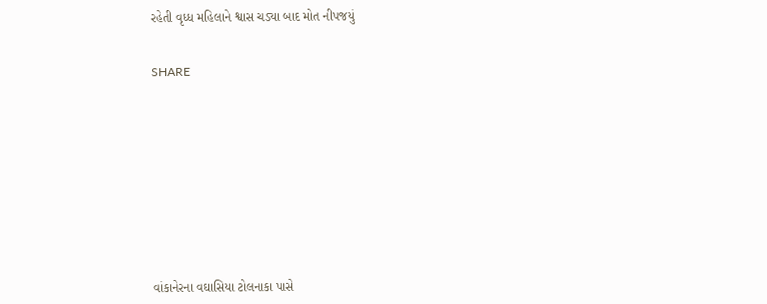રહેતી વૃધ્ધ મહિલાને શ્વાસ ચડ્યા બાદ મોત નીપજયું


SHARE











વાંકાનેરના વઘાસિયા ટોલનાકા પાસે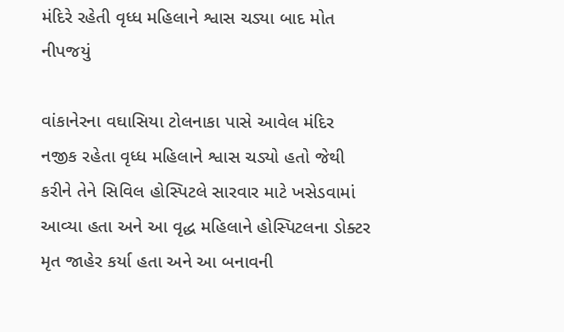મંદિરે રહેતી વૃધ્ધ મહિલાને શ્વાસ ચડ્યા બાદ મોત નીપજયું

વાંકાનેરના વઘાસિયા ટોલનાકા પાસે આવેલ મંદિર નજીક રહેતા વૃધ્ધ મહિલાને શ્વાસ ચડ્યો હતો જેથી કરીને તેને સિવિલ હોસ્પિટલે સારવાર માટે ખસેડવામાં આવ્યા હતા અને આ વૃદ્ધ મહિલાને હોસ્પિટલના ડોક્ટર મૃત જાહેર કર્યા હતા અને આ બનાવની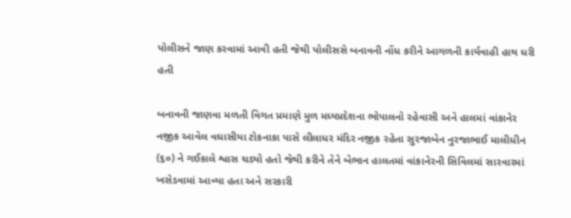પોલીસને જાણ કરવામાં આવી હતી જેથી પોલીસસે બનાવની નોંધ કરીને આગળની કાર્યવાહી હાથ ધરી હતી

બનાવની જાણવા મળતી વિગત પ્રમાણે મુળ મધ્યપ્રદેશના ભોપાલનો રહેવાસી અને હાલમાં વાંકાનેર નજીક આવેલ વઘાસીયા ટોકનાકા પાસે લીલાધર મંદિર નજીક રહેતા સુરજાબેન નુરજાભાઈ માલીધીન (૬૦) ને ગઈકાલે શ્વાસ ચડ્યો હતો જેથી કરીને તેને બેભાન હાલતમાં વાંકાનેરની સિવિલમાં સારવારમાં ખસેડવામાં આવ્યા હતા અને સરકારી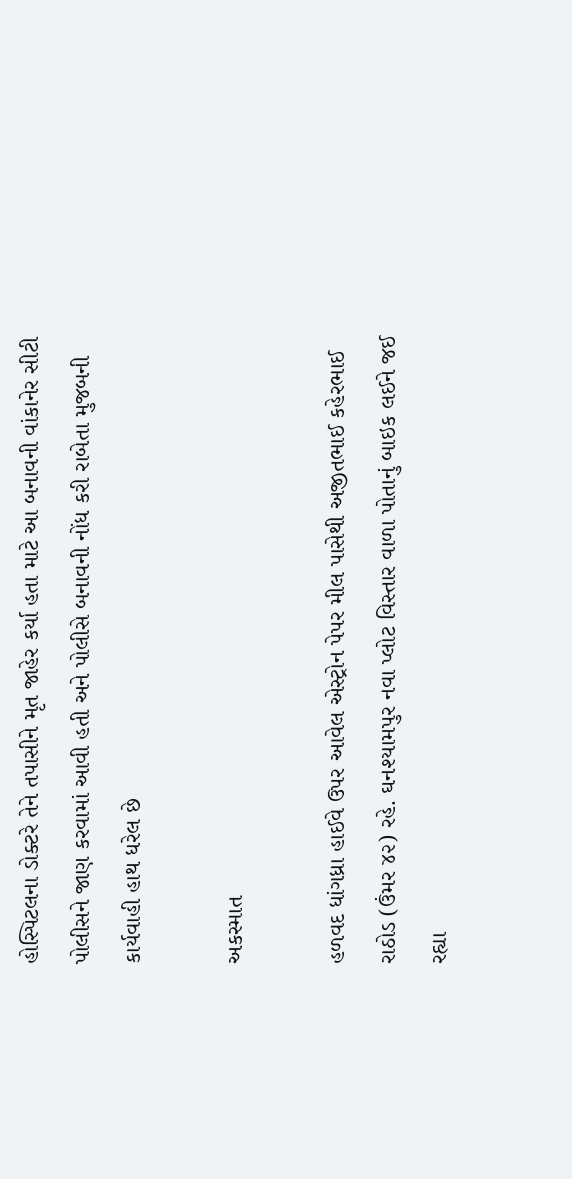હોસ્પિટલના ડોક્ટરે તેને તપાસીને મૃત જાહેર કર્યા હતા માટે આ બનાવની વાંકાનેર સીટી પોલીસને જાણ કરવામાં આવી હતી અને પોલીસે બનાવની નોંધ કરી રાબેતા મુજબની કાર્યવાહી હાથ ધરેલ છે

અકસ્માત

હળવદ ધાંગધ્રા હાઈવે ઉપર આવેલ એસ્ટ્રોન પેપર મીલ પાસેથી અજીતભાઈ કહેરભાઈ રાઠોડ (ઉંમર ૪૨) રહે. ઘનશ્યામપુર નવા પ્લોટ વિસ્તાર વાળા પોતાનું બાઇક લઈને જઈ રહ્યા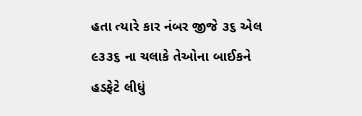હતા ત્યારે કાર નંબર જીજે ૩૬ એલ ૯૩૩૬ ના ચલાકે તેઓના બાઈકને હડફેટે લીધું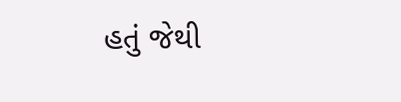હતું જેથી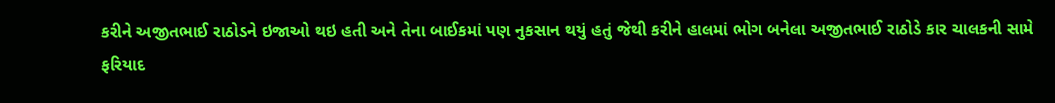કરીને અજીતભાઈ રાઠોડને ઇજાઓ થઇ હતી અને તેના બાઈકમાં પણ નુકસાન થયું હતું જેથી કરીને હાલમાં ભોગ બનેલા અજીતભાઈ રાઠોડે કાર ચાલકની સામે ફરિયાદ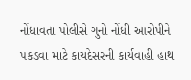નોંધાવતા પોલીસે ગુનો નોંધી આરોપીને પકડવા માટે કાયદેસરની કાર્યવાહી હાથ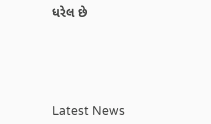ધરેલ છે






Latest News